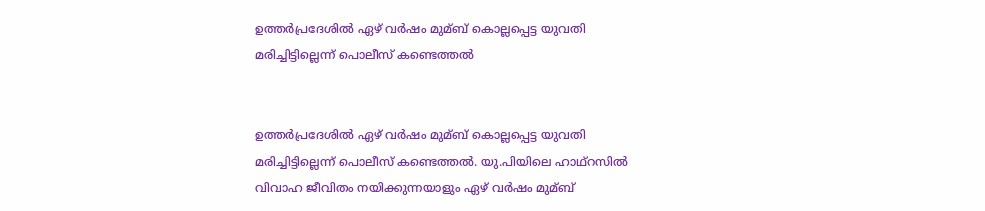ഉത്തര്‍പ്രദേശില്‍ ഏഴ് വര്‍ഷം മുമ്ബ് കൊല്ലപ്പെട്ട യുവതി മരിച്ചിട്ടില്ലെന്ന് പൊലീസ് കണ്ടെത്തല്‍


ഉത്തര്‍പ്രദേശില്‍ ഏഴ് വര്‍ഷം മുമ്ബ് കൊല്ലപ്പെട്ട യുവതി മരിച്ചിട്ടില്ലെന്ന് പൊലീസ് കണ്ടെത്തല്‍. യു.പിയിലെ ഹാഥ്റസില്‍ വിവാഹ ജീവിതം നയിക്കുന്നയാളും ഏഴ് വര്‍ഷം മുമ്ബ്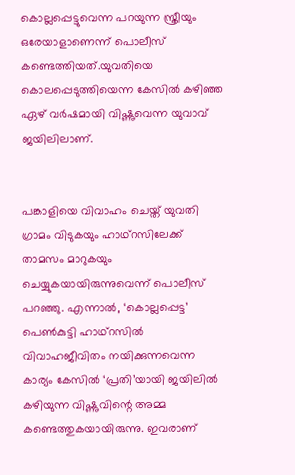കൊല്ലപ്പെട്ടുവെന്ന പറയുന്ന സ്ത്രീയും ഒരേയാളാണെന്ന് പൊലീസ് കണ്ടെത്തിയത്.യുവതിയെ കൊലപ്പെടുത്തിയെന്ന കേസില്‍ കഴിഞ്ഞ ഏഴ് വര്‍ഷമായി വിഷ്ണുവെന്ന യുവാവ് ജയിലിലാണ്.


പങ്കാളിയെ വിവാഹം ചെയ്ത് യുവതി ഗ്രാമം വിടുകയും ഹാഥ്റസിലേക്ക് താമസം മാറുകയും ചെയ്യുകയായിരുന്നുവെന്ന് പൊലീസ് പറഞ്ഞു. എന്നാല്‍, ‘കൊല്ലപ്പെട്ട’ പെണ്‍കുട്ടി ഹാഥ്റസില്‍ വിവാഹജീവിതം നയിക്കുന്നവെന്ന കാര്യം കേസില്‍ ‘പ്രതി’യായി ജയിലില്‍ കഴിയുന്ന വിഷ്ണുവിന്റെ അമ്മ കണ്ടെത്തുകയായിരുന്നു. ഇവരാണ്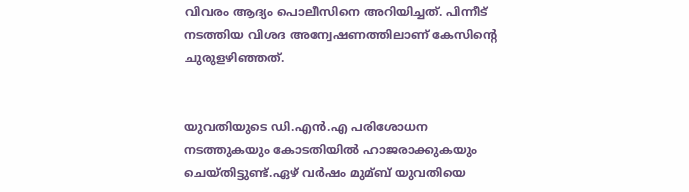വിവരം ആദ്യം പൊലീസിനെ അറിയിച്ചത്. പിന്നീട് നടത്തിയ വിശദ അന്വേഷണത്തിലാണ് കേസിന്റെ ചുരുളഴിഞ്ഞത്.


യുവതിയുടെ ഡി.എന്‍.എ പരിശോധന നടത്തുകയും കോടതിയില്‍ ഹാജരാക്കുകയും ചെയ്തിട്ടുണ്ട്.ഏഴ് വര്‍ഷം മുമ്ബ് യുവതിയെ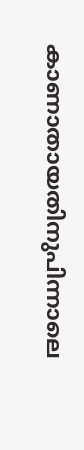കാണാതായതിനുപിന്നാലെ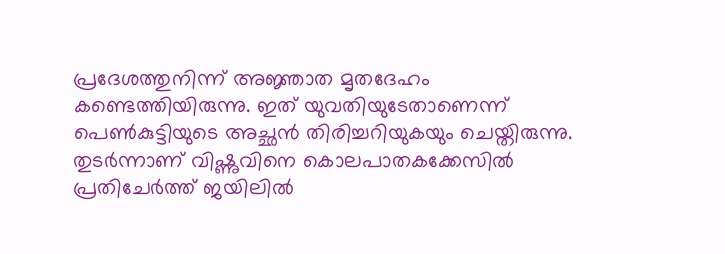പ്രദേശത്തുനിന്ന് അജ്ഞാത മൃതദേഹം കണ്ടെത്തിയിരുന്നു. ഇത് യുവതിയുടേതാണെന്ന് പെണ്‍കുട്ടിയുടെ അച്ഛന്‍ തിരിച്ചറിയുകയും ചെയ്തിരുന്നു. തുടര്‍ന്നാണ് വിഷ്ണുവിനെ കൊലപാതകക്കേസില്‍ പ്രതിചേര്‍ത്ത് ജയിലില്‍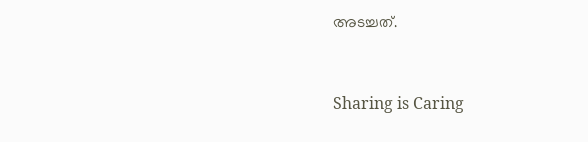അടച്ചത്.



Sharing is Caring